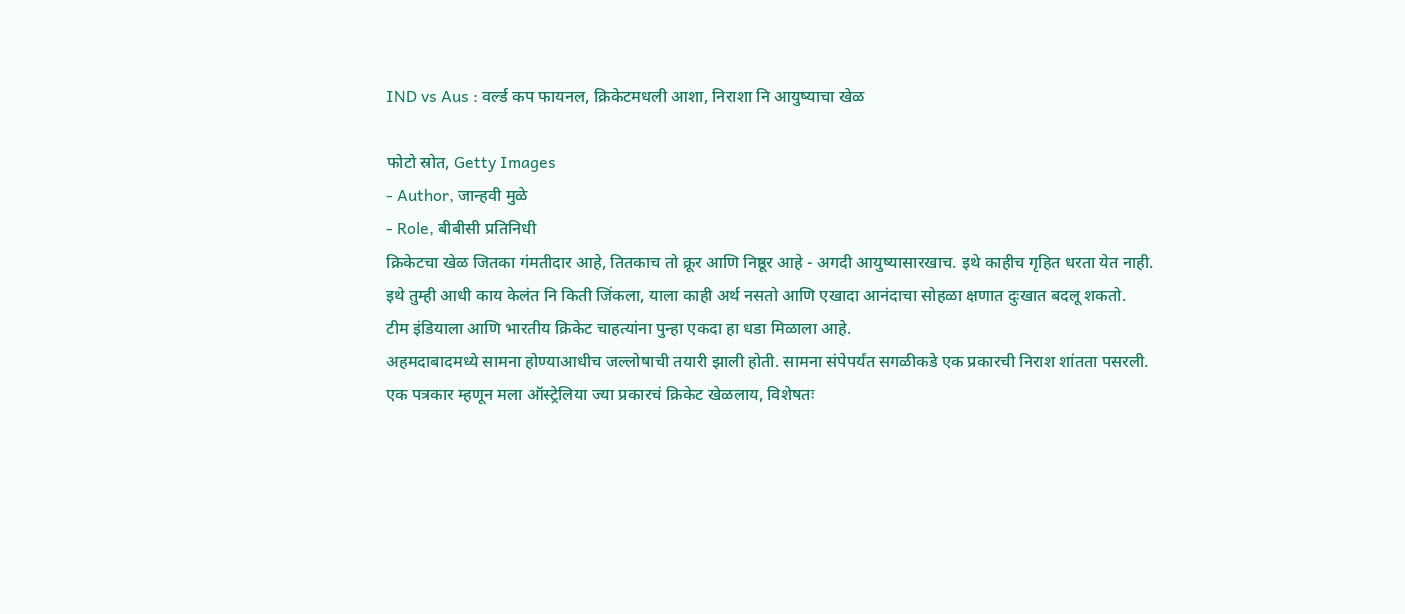IND vs Aus : वर्ल्ड कप फायनल, क्रिकेटमधली आशा, निराशा नि आयुष्याचा खेळ

फोटो स्रोत, Getty Images
- Author, जान्हवी मुळे
- Role, बीबीसी प्रतिनिधी
क्रिकेटचा खेळ जितका गंमतीदार आहे, तितकाच तो क्रूर आणि निष्ठूर आहे - अगदी आयुष्यासारखाच. इथे काहीच गृहित धरता येत नाही.
इथे तुम्ही आधी काय केलंत नि किती जिंकला, याला काही अर्थ नसतो आणि एखादा आनंदाचा सोहळा क्षणात दुःखात बदलू शकतो.
टीम इंडियाला आणि भारतीय क्रिकेट चाहत्यांना पुन्हा एकदा हा धडा मिळाला आहे.
अहमदाबादमध्ये सामना होण्याआधीच जल्लोषाची तयारी झाली होती. सामना संपेपर्यंत सगळीकडे एक प्रकारची निराश शांतता पसरली.
एक पत्रकार म्हणून मला ऑस्ट्रेलिया ज्या प्रकारचं क्रिकेट खेळलाय, विशेषतः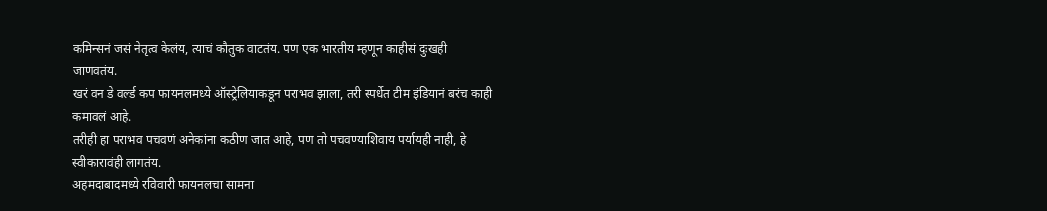कमिन्सनं जसं नेतृत्व केलंय, त्याचं कौतुक वाटतंय. पण एक भारतीय म्हणून काहीसं दुःखही जाणवतंय.
खरं वन डे वर्ल्ड कप फायनलमध्ये ऑस्ट्रेलियाकडून पराभव झाला, तरी स्पर्धेत टीम इंडियानं बरंच काही कमावलं आहे.
तरीही हा पराभव पचवणं अनेकांना कठीण जात आहे, पण तो पचवण्याशिवाय पर्यायही नाही, हे स्वीकारावंही लागतंय.
अहमदाबादमध्ये रविवारी फायनलचा सामना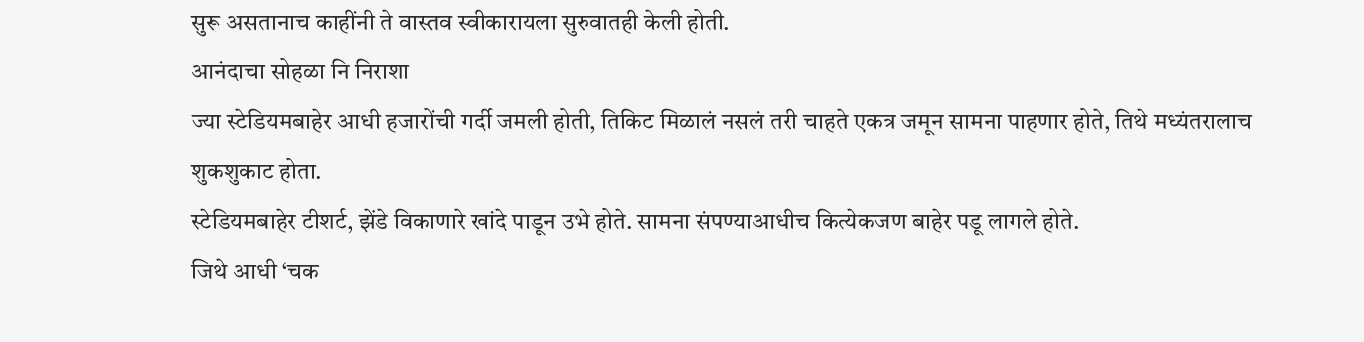सुरू असतानाच काहींनी ते वास्तव स्वीकारायला सुरुवातही केली होती.
आनंदाचा सोहळा नि निराशा
ज्या स्टेडियमबाहेर आधी हजारोंची गर्दी जमली होती, तिकिट मिळालं नसलं तरी चाहते एकत्र जमून सामना पाहणार होते, तिथे मध्यंतरालाच शुकशुकाट होता.
स्टेडियमबाहेर टीशर्ट, झेंडे विकाणारे खांदे पाडून उभे होते. सामना संपण्याआधीच कित्येकजण बाहेर पडू लागले होते.
जिथे आधी ‘चक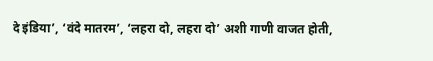दे इंडिया’, ‘वंदे मातरम’, ‘लहरा दो, लहरा दो’ अशी गाणी वाजत होती,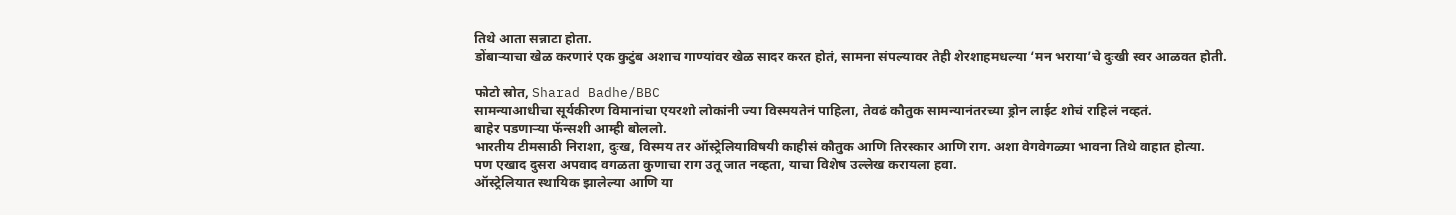तिथे आता सन्नाटा होता.
डोंबाऱ्याचा खेळ करणारं एक कुटुंब अशाच गाण्यांवर खेळ सादर करत होतं, सामना संपल्यावर तेही शेरशाहमधल्या ‘मन भराया’चे दुःखी स्वर आळवत होती.

फोटो स्रोत, Sharad Badhe/BBC
सामन्याआधीचा सूर्यकीरण विमानांचा एयरशो लोकांनी ज्या विस्मयतेनं पाहिला, तेवढं कौतुक सामन्यानंतरच्या ड्रोन लाईट शोचं राहिलं नव्हतं.
बाहेर पडणाऱ्या फॅन्सशी आम्ही बोललो.
भारतीय टीमसाठी निराशा, दुःख, विस्मय तर ऑस्ट्रेलियाविषयी काहीसं कौतुक आणि तिरस्कार आणि राग. अशा वेगवेगळ्या भावना तिथे वाहात होत्या.
पण एखाद दुसरा अपवाद वगळता कुणाचा राग उतू जात नव्हता, याचा विशेष उल्लेख करायला हवा.
ऑस्ट्रेलियात स्थायिक झालेल्या आणि या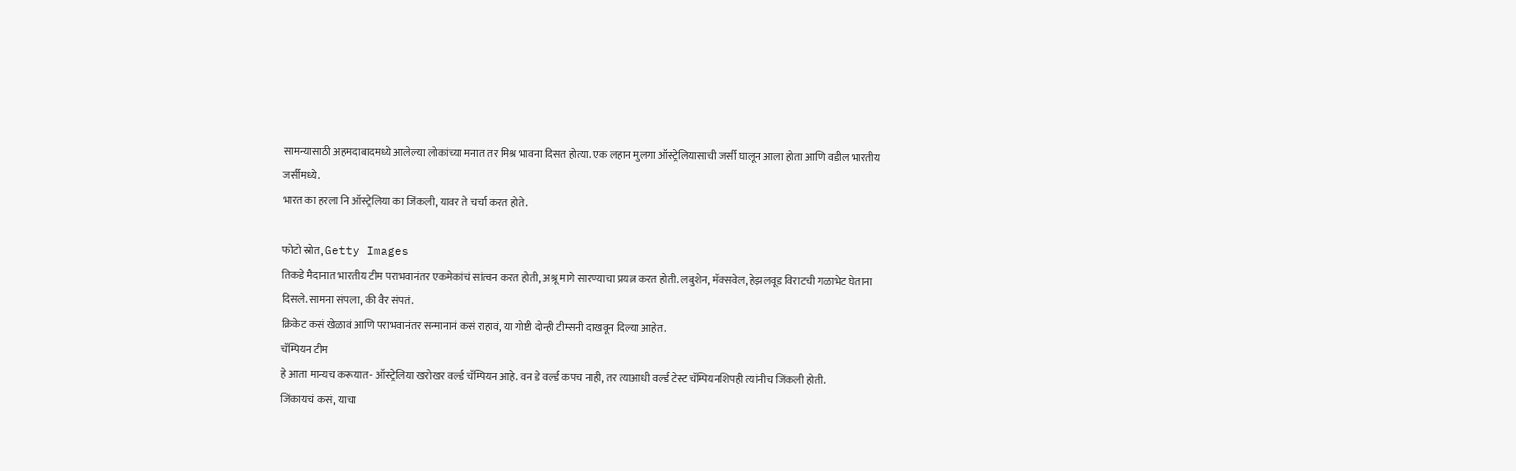सामन्यासाठी अहमदाबादमध्ये आलेल्या लोकांच्या मनात तर मिश्र भावना दिसत होत्या. एक लहान मुलगा ऑस्ट्रेलियासाची जर्सी घालून आला होता आणि वडील भारतीय जर्सीमध्ये.
भारत का हरला नि ऑस्ट्रेलिया का जिंकली, यावर ते चर्चा करत होते.

फोटो स्रोत, Getty Images
तिकडे मैदानात भारतीय टीम पराभवानंतर एकमेकांचं सांत्वन करत होती, अश्रू मागे सारण्याचा प्रयत्न करत होती. लबुशेन, मॅक्सवेल, हेझलवूड विराटची गळाभेट घेताना दिसले. सामना संपला, की वैर संपतं.
क्रिकेट कसं खेळावं आणि पराभवानंतर सन्मानानं कसं राहावं, या गोष्टी दोन्ही टीम्सनी दाखवून दिल्या आहेत.
चॅम्पियन टीम
हे आता मान्यच करूयात- ऑस्ट्रेलिया खरोखर वर्ल्ड चॅम्पियन आहे. वन डे वर्ल्ड कपच नाही, तर त्याआधी वर्ल्ड टेस्ट चॅम्पियनशिपही त्यांनीच जिंकली होती.
जिंकायचं कसं, याचा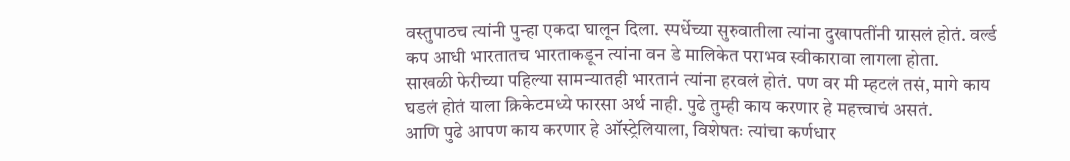वस्तुपाठच त्यांनी पुन्हा एकदा घालून दिला. स्पर्धेच्या सुरुवातीला त्यांना दुखापतींनी ग्रासलं होतं. वर्ल्ड कप आधी भारतातच भारताकडून त्यांना वन डे मालिकेत पराभव स्वीकारावा लागला होता.
साखळी फेरीच्या पहिल्या सामन्यातही भारतानं त्यांना हरवलं होतं. पण वर मी म्हटलं तसं, मागे काय घडलं होतं याला क्रिकेटमध्ये फारसा अर्थ नाही. पुढे तुम्ही काय करणार हे महत्त्वाचं असतं.
आणि पुढे आपण काय करणार हे ऑस्ट्रेलियाला, विशेषतः त्यांचा कर्णधार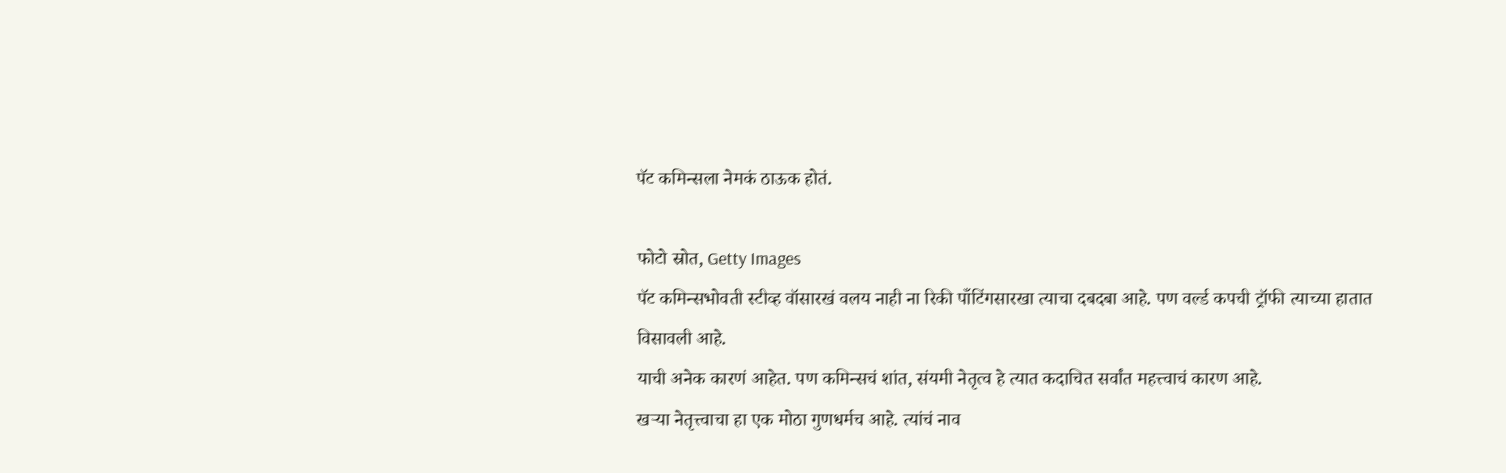पॅट कमिन्सला नेमकं ठाऊक होतं.

फोटो स्रोत, Getty Images
पॅट कमिन्सभोवती स्टीव्ह वॉसारखं वलय नाही ना रिकी पाँटिंगसारखा त्याचा दबदबा आहे. पण वर्ल्ड कपची ट्रॉफी त्याच्या हातात विसावली आहे.
याची अनेक कारणं आहेत. पण कमिन्सचं शांत, संयमी नेतृत्व हे त्यात कदाचित सर्वांत महत्त्वाचं कारण आहे.
खऱ्या नेतृत्त्वाचा हा एक मोठा गुणधर्मच आहे. त्यांचं नाव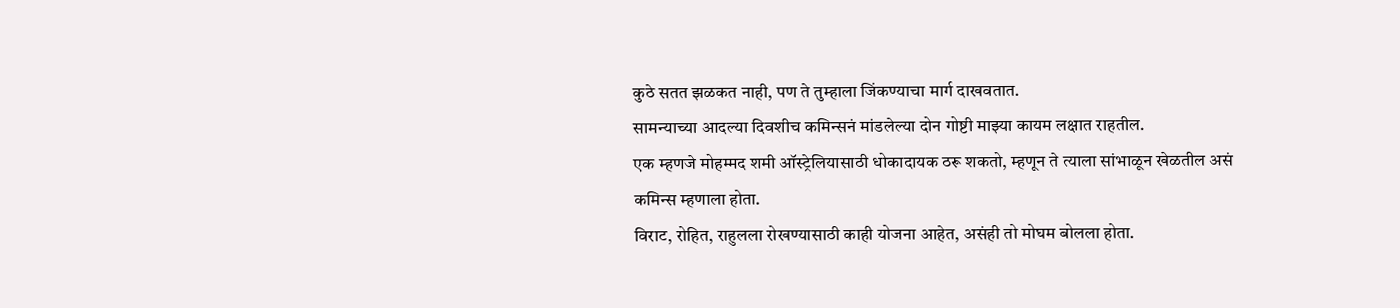कुठे सतत झळकत नाही, पण ते तुम्हाला जिंकण्याचा मार्ग दाखवतात.
सामन्याच्या आदल्या दिवशीच कमिन्सनं मांडलेल्या दोन गोष्टी माझ्या कायम लक्षात राहतील.
एक म्हणजे मोहम्मद शमी ऑस्ट्रेलियासाठी धोकादायक ठरू शकतो, म्हणून ते त्याला सांभाळून खेळतील असं कमिन्स म्हणाला होता.
विराट, रोहित, राहुलला रोखण्यासाठी काही योजना आहेत, असंही तो मोघम बोलला होता.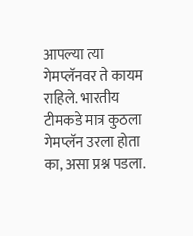आपल्या त्या गेमप्लॅनवर ते कायम राहिले. भारतीय टीमकडे मात्र कुठला गेमप्लॅन उरला होता का, असा प्रश्न पडला.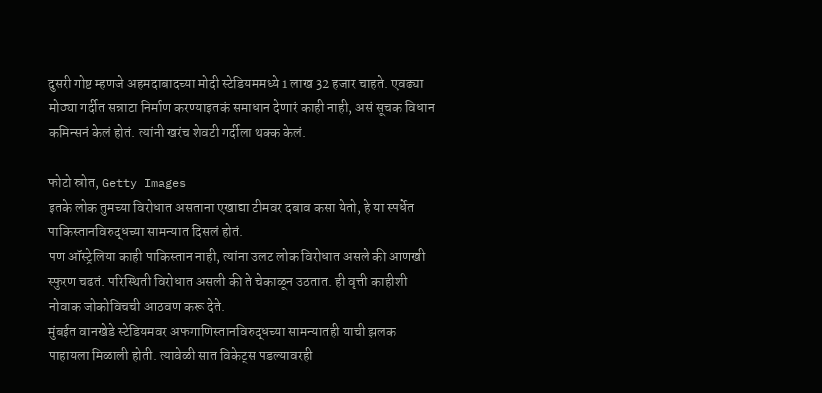दुसरी गोष्ट म्हणजे अहमदाबादच्या मोदी स्टेडियममध्ये 1 लाख 32 हजार चाहते. एवढ्या मोठ्या गर्दीत सन्नाटा निर्माण करण्याइतकं समाधान देणारं काही नाही, असं सूचक विधान कमिन्सनं केलं होतं. त्यांनी खरंच शेवटी गर्दीला थक्क केलं.

फोटो स्रोत, Getty Images
इतके लोक तुमच्या विरोधात असताना एखाद्या टीमवर दबाव कसा येतो, हे या स्पर्धेत पाकिस्तानविरुद्धच्या सामन्यात दिसलं होतं.
पण ऑस्ट्रेलिया काही पाकिस्तान नाही, त्यांना उलट लोक विरोधात असले की आणखी स्फुरण चढतं. परिस्थिती विरोधात असली की ते चेकाळून उठतात. ही वृत्ती काहीशी नोवाक जोकोविचची आठवण करू देते.
मुंबईत वानखेडे स्टेडियमवर अफगाणिस्तानविरुद्धच्या सामन्यातही याची झलक पाहायला मिळाली होती. त्यावेळी सात विकेट्स पडल्यावरही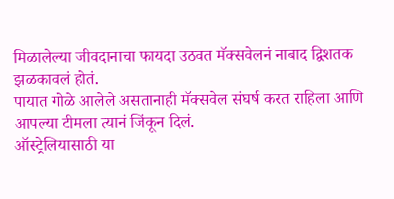मिळालेल्या जीवदानाचा फायदा उठवत मॅक्सवेलनं नाबाद द्विशतक झळकावलं होतं.
पायात गोळे आलेले असतानाही मॅक्सवेल संघर्ष करत राहिला आणि आपल्या टीमला त्यानं जिंकून दिलं.
ऑस्ट्रेलियासाठी या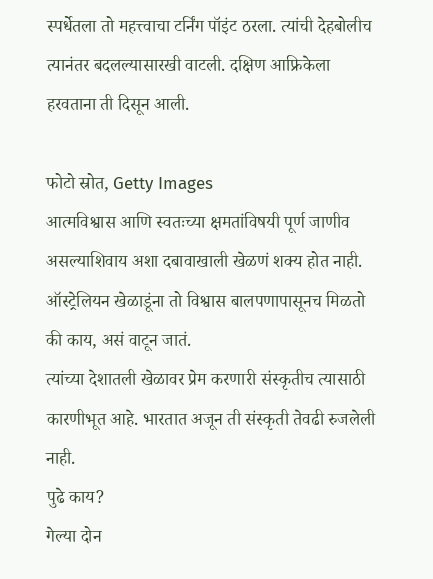स्पर्धेतला तो महत्त्वाचा टर्निंग पॉइंट ठरला. त्यांची देहबोलीच त्यानंतर बदलल्यासारखी वाटली. दक्षिण आफ्रिकेला हरवताना ती दिसून आली.

फोटो स्रोत, Getty Images
आत्मविश्वास आणि स्वतःच्या क्षमतांविषयी पूर्ण जाणीव असल्याशिवाय अशा दबावाखाली खेळणं शक्य होत नाही. ऑस्ट्रेलियन खेळाडूंना तो विश्वास बालपणापासूनच मिळतो की काय, असं वाटून जातं.
त्यांच्या देशातली खेळावर प्रेम करणारी संस्कृतीच त्यासाठी कारणीभूत आहे. भारतात अजून ती संस्कृती तेवढी रुजलेली नाही.
पुढे काय?
गेल्या दोन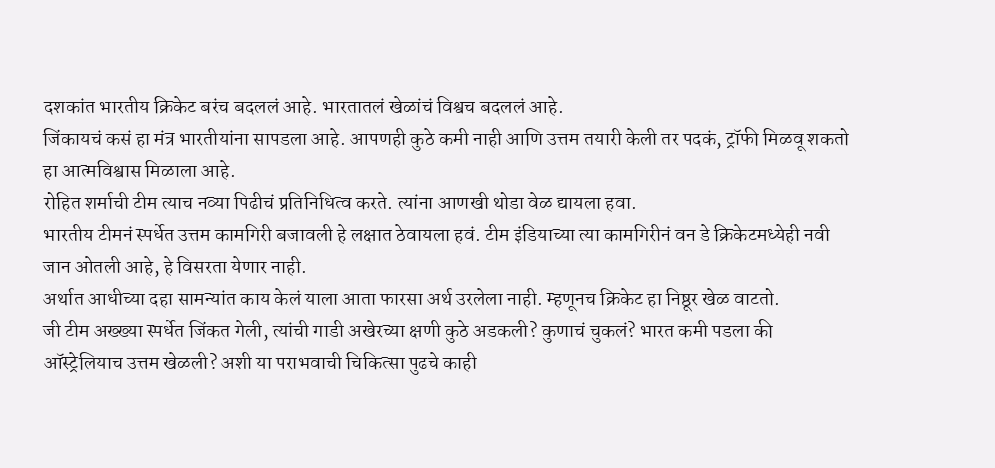दशकांत भारतीय क्रिकेट बरंच बदललं आहे. भारतातलं खेळांचं विश्वच बदललं आहे.
जिंकायचं कसं हा मंत्र भारतीयांना सापडला आहे. आपणही कुठे कमी नाही आणि उत्तम तयारी केली तर पदकं, ट्रॉफी मिळवू शकतो हा आत्मविश्वास मिळाला आहे.
रोहित शर्माची टीम त्याच नव्या पिढीचं प्रतिनिधित्व करते. त्यांना आणखी थोडा वेळ द्यायला हवा.
भारतीय टीमनं स्पर्धेत उत्तम कामगिरी बजावली हे लक्षात ठेवायला हवं. टीम इंडियाच्या त्या कामगिरीनं वन डे क्रिकेटमध्येही नवी जान ओतली आहे, हे विसरता येणार नाही.
अर्थात आधीच्या दहा सामन्यांत काय केलं याला आता फारसा अर्थ उरलेला नाही. म्हणूनच क्रिकेट हा निष्ठूर खेळ वाटतो.
जी टीम अख्ख्या स्पर्धेत जिंकत गेली, त्यांची गाडी अखेरच्या क्षणी कुठे अडकली? कुणाचं चुकलं? भारत कमी पडला की ऑस्ट्रेलियाच उत्तम खेळली? अशी या पराभवाची चिकित्सा पुढचे काही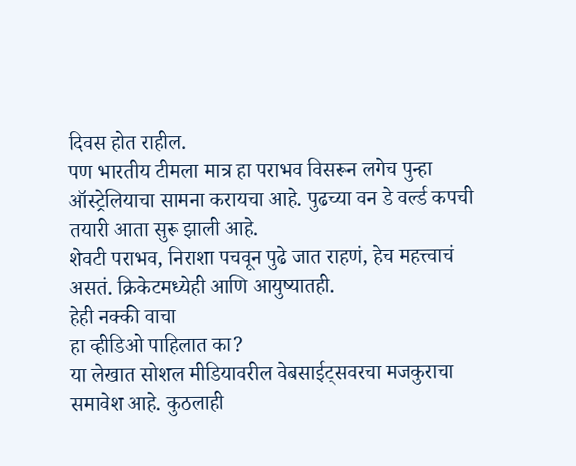दिवस होत राहील.
पण भारतीय टीमला मात्र हा पराभव विसरून लगेच पुन्हा ऑस्ट्रेलियाचा सामना करायचा आहे. पुढच्या वन डे वर्ल्ड कपची तयारी आता सुरू झाली आहे.
शेवटी पराभव, निराशा पचवून पुढे जात राहणं, हेच महत्त्वाचं असतं. क्रिकेटमध्येही आणि आयुष्यातही.
हेही नक्की वाचा
हा व्हीडिओ पाहिलात का?
या लेखात सोशल मीडियावरील वेबसाईट्सवरचा मजकुराचा समावेश आहे. कुठलाही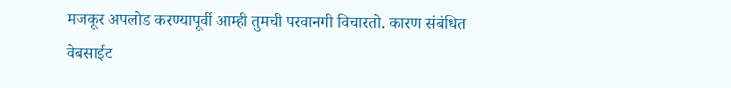मजकूर अपलोड करण्यापूर्वी आम्ही तुमची परवानगी विचारतो. कारण संबंधित वेबसाईट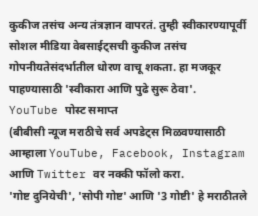कुकीज तसंच अन्य तंत्रज्ञान वापरतं. तुम्ही स्वीकारण्यापूर्वी सोशल मीडिया वेबसाईट्सची कुकीज तसंच गोपनीयतेसंदर्भातील धोरण वाचू शकता. हा मजकूर पाहण्यासाठी 'स्वीकारा आणि पुढे सुरू ठेवा'.
YouTube पोस्ट समाप्त
(बीबीसी न्यूज मराठीचे सर्व अपडेट्स मिळवण्यासाठी आम्हाला YouTube, Facebook, Instagram आणि Twitter वर नक्की फॉलो करा.
'गोष्ट दुनियेची', 'सोपी गोष्ट' आणि '3 गोष्टी' हे मराठीतले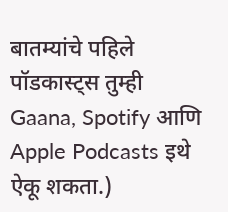बातम्यांचे पहिले पॉडकास्ट्स तुम्ही Gaana, Spotify आणि Apple Podcasts इथे ऐकू शकता.)